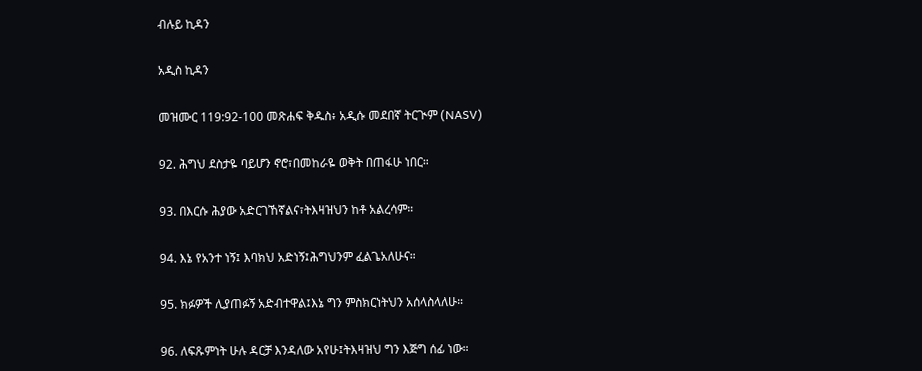ብሉይ ኪዳን

አዲስ ኪዳን

መዝሙር 119:92-100 መጽሐፍ ቅዱስ፥ አዲሱ መደበኛ ትርጒም (NASV)

92. ሕግህ ደስታዬ ባይሆን ኖሮ፣በመከራዬ ወቅት በጠፋሁ ነበር።

93. በእርሱ ሕያው አድርገኸኛልና፣ትእዛዝህን ከቶ አልረሳም።

94. እኔ የአንተ ነኝ፤ እባክህ አድነኝ፤ሕግህንም ፈልጌአለሁና።

95. ክፉዎች ሊያጠፉኝ አድብተዋል፤እኔ ግን ምስክርነትህን አሰላስላለሁ።

96. ለፍጹምነት ሁሉ ዳርቻ እንዳለው አየሁ፤ትእዛዝህ ግን እጅግ ሰፊ ነው።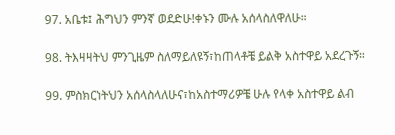97. አቤቱ፤ ሕግህን ምንኛ ወደድሁ!ቀኑን ሙሉ አሰላስለዋለሁ።

98. ትእዛዛትህ ምንጊዜም ስለማይለዩኝ፣ከጠላቶቼ ይልቅ አስተዋይ አደረጉኝ።

99. ምስክርነትህን አሰላስላለሁና፣ከአስተማሪዎቼ ሁሉ የላቀ አስተዋይ ልብ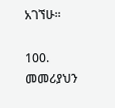አገኘሁ።

100. መመሪያህን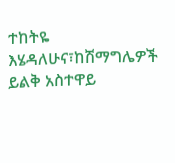ተከትዬ እሄዳለሁና፣ከሽማግሌዎች ይልቅ አስተዋይ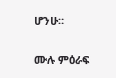ሆንሁ።

ሙሉ ምዕራፍ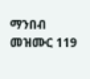ማንበብ መዝሙር 119